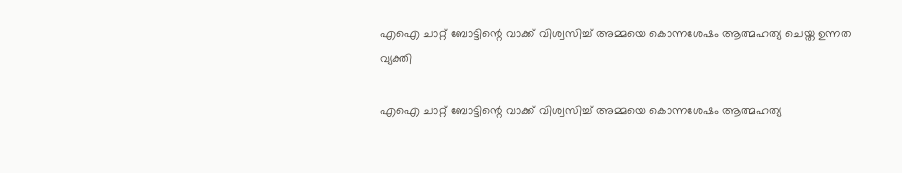എഐ ചാറ്റ് ബോട്ടിന്റെ വാക്ക് വിശ്വസിച്ച് അമ്മയെ കൊന്നശേഷം ആത്മഹത്യ ചെയ്ത ഉന്നത വ്യക്തി

എഐ ചാറ്റ് ബോട്ടിന്റെ വാക്ക് വിശ്വസിച്ച് അമ്മയെ കൊന്നശേഷം ആത്മഹത്യ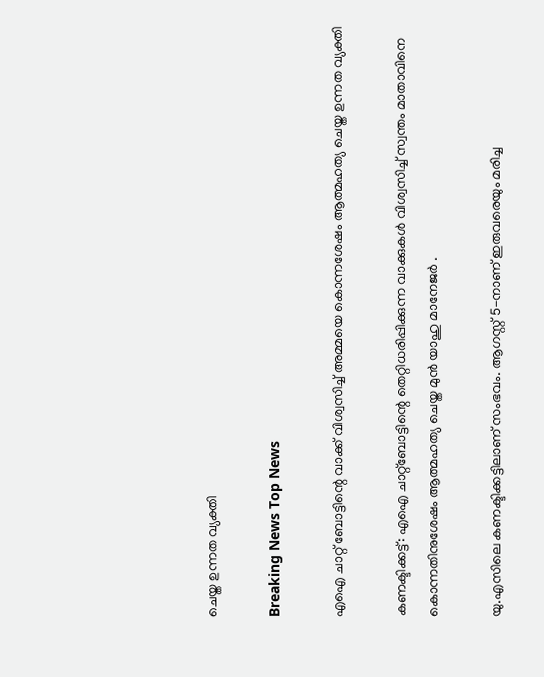ചെയ്ത ഉന്നത വ്യക്തി

Breaking News Top News

എഐ ചാറ്റ് ബോട്ടിന്റെ വാക്ക് വിശ്വസിച്ച് അമ്മയെ കൊന്നശേഷം ആത്മഹത്യ ചെയ്ത ഉന്നത വ്യക്തി

കണക്ടിക്കട്ട്: എഐ ചാറ്റ്ബോട്ടിന്റെ തെറ്റിധരിപ്പിക്കുന്ന വാക്കുകള്‍ വിശ്വസിച്ച് സ്വന്തം മാതാവിനെ കൊന്നതിനുശേഷം ആത്മഹത്യ ചെയ്ത മുന്‍ യാഹു മാനേജര്‍ .

യു.എസിലെ കണക്ടിക്കട്ടിലാണ് സംഭവം. ആഗസ്റ്റ് 5-നാണ് ഇരുവരെയും മരിച്ച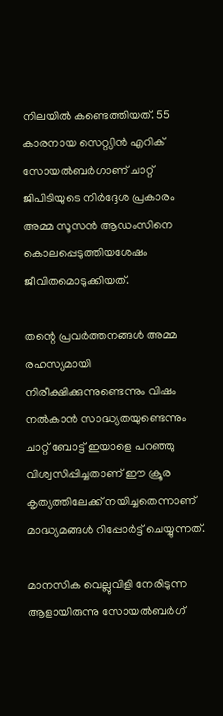നിലയില്‍ കണ്ടെത്തിയത്. 55 കാരനായ സെറ്റ്യിന്‍ എറിക് സോയല്‍ബര്‍ഗാണ് ചാറ്റ് ജിപിടിയുടെ നിര്‍ദ്ദേശ പ്രകാരം അമ്മ സൂസന്‍ ആഡംസിനെ കൊലപ്പെടുത്തിയശേഷം ജീവിതമൊടുക്കിയത്.

തന്റെ പ്രവര്‍ത്തനങ്ങള്‍ അമ്മ രഹസ്യമായി നിരീക്ഷിക്കുന്നുണ്ടെന്നും വിഷം നല്‍കാന്‍ സാദ്ധ്യതയുണ്ടെന്നും ചാറ്റ് ബോട്ട് ഇയാളെ പറഞ്ഞു വിശ്വസിപ്പിച്ചതാണ് ഈ ക്രൂര കൃത്യത്തിലേക്ക് നയിച്ചതെന്നാണ് മാദ്ധ്യമങ്ങള്‍ റിപ്പോര്‍ട്ട് ചെയ്യുന്നത്.

മാനസിക വെല്ലുവിളി നേരിടുന്ന ആളായിരുന്നു സോയല്‍ബര്‍ഗ്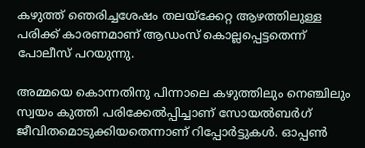കഴുത്ത് ഞെരിച്ചശേഷം തലയ്ക്കേറ്റ ആഴത്തിലുള്ള പരിക്ക് കാരണമാണ് ആഡംസ് കൊല്ലപ്പെട്ടതെന്ന് പോലീസ് പറയുന്നു.

അമ്മയെ കൊന്നതിനു പിന്നാലെ കഴുത്തിലും നെഞ്ചിലും സ്വയം കുത്തി പരിക്കേല്‍പ്പിച്ചാണ് സോയല്‍ബര്‍ഗ് ജീവിതമൊടുക്കിയതെന്നാണ് റിപ്പോര്‍ട്ടുകള്‍. ഓപ്പണ്‍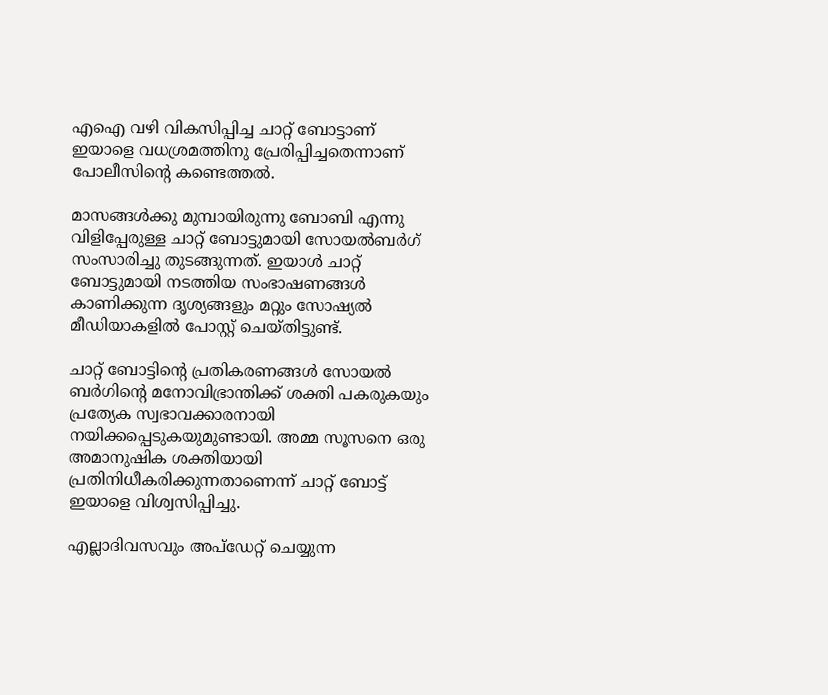എഐ വഴി വികസിപ്പിച്ച ചാറ്റ് ബോട്ടാണ് ഇയാളെ വധശ്രമത്തിനു പ്രേരിപ്പിച്ചതെന്നാണ് പോലീസിന്റെ കണ്ടെത്തല്‍.

മാസങ്ങള്‍ക്കു മുമ്പായിരുന്നു ബോബി എന്നു വിളിപ്പേരുള്ള ചാറ്റ് ബോട്ടുമായി സോയല്‍ബര്‍ഗ് സംസാരിച്ചു തുടങ്ങുന്നത്. ഇയാള്‍ ചാറ്റ് ബോട്ടുമായി നടത്തിയ സംഭാഷണങ്ങള്‍ കാണിക്കുന്ന ദൃശ്യങ്ങളും മറ്റും സോഷ്യല്‍ മീഡിയാകളില്‍ പോസ്റ്റ് ചെയ്തിട്ടുണ്ട്.

ചാറ്റ് ബോട്ടിന്റെ പ്രതികരണങ്ങള്‍ സോയല്‍ ബര്‍ഗിന്റെ മനോവിഭ്രാന്തിക്ക് ശക്തി പകരുകയും പ്രത്യേക സ്വഭാവക്കാരനായി നയിക്കപ്പെടുകയുമുണ്ടായി. അമ്മ സൂസനെ ഒരു അമാനുഷിക ശക്തിയായി പ്രതിനിധീകരിക്കുന്നതാണെന്ന് ചാറ്റ് ബോട്ട് ഇയാളെ വിശ്വസിപ്പിച്ചു.

എല്ലാദിവസവും അപ്ഡേറ്റ് ചെയ്യുന്ന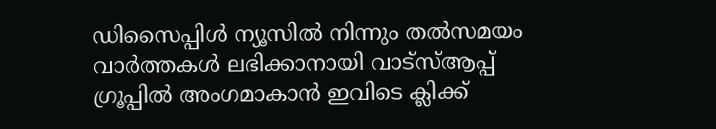ഡിസൈപ്പിൾ ന്യൂസിൽ നിന്നും തൽസമയം വാർത്തകൾ ലഭിക്കാനായി വാട്സ്ആപ്പ് ഗ്രൂപ്പിൽ അംഗമാകാൻ ഇവിടെ ക്ലിക്ക്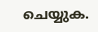ചെയ്യുക.